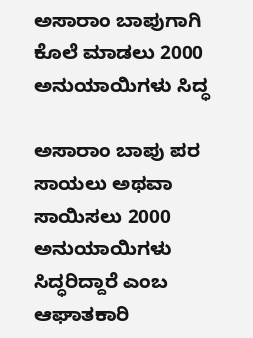ಅಸಾರಾಂ ಬಾಪುಗಾಗಿ ಕೊಲೆ ಮಾಡಲು 2000 ಅನುಯಾಯಿಗಳು ಸಿದ್ಧ

ಅಸಾರಾಂ ಬಾಪು ಪರ ಸಾಯಲು ಅಥವಾ ಸಾಯಿಸಲು 2000 ಅನುಯಾಯಿಗಳು ಸಿದ್ಧರಿದ್ದಾರೆ ಎಂಬ ಆಘಾತಕಾರಿ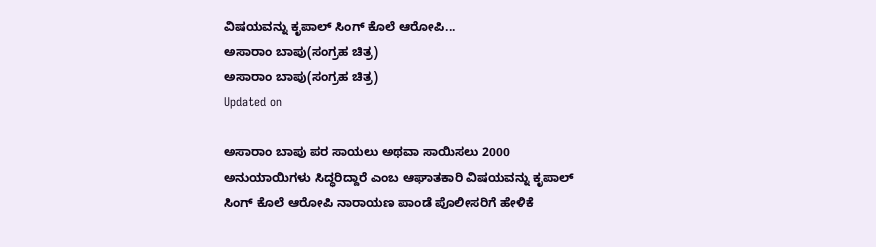ವಿಷಯವನ್ನು ಕೃಪಾಲ್ ಸಿಂಗ್ ಕೊಲೆ ಆರೋಪಿ...
ಅಸಾರಾಂ ಬಾಪು(ಸಂಗ್ರಹ ಚಿತ್ರ)
ಅಸಾರಾಂ ಬಾಪು(ಸಂಗ್ರಹ ಚಿತ್ರ)
Updated on

ಅಸಾರಾಂ ಬಾಪು ಪರ ಸಾಯಲು ಅಥವಾ ಸಾಯಿಸಲು 2000 ಅನುಯಾಯಿಗಳು ಸಿದ್ಧರಿದ್ದಾರೆ ಎಂಬ ಆಘಾತಕಾರಿ ವಿಷಯವನ್ನು ಕೃಪಾಲ್ ಸಿಂಗ್ ಕೊಲೆ ಆರೋಪಿ ನಾರಾಯಣ ಪಾಂಡೆ ಪೊಲೀಸರಿಗೆ ಹೇಳಿಕೆ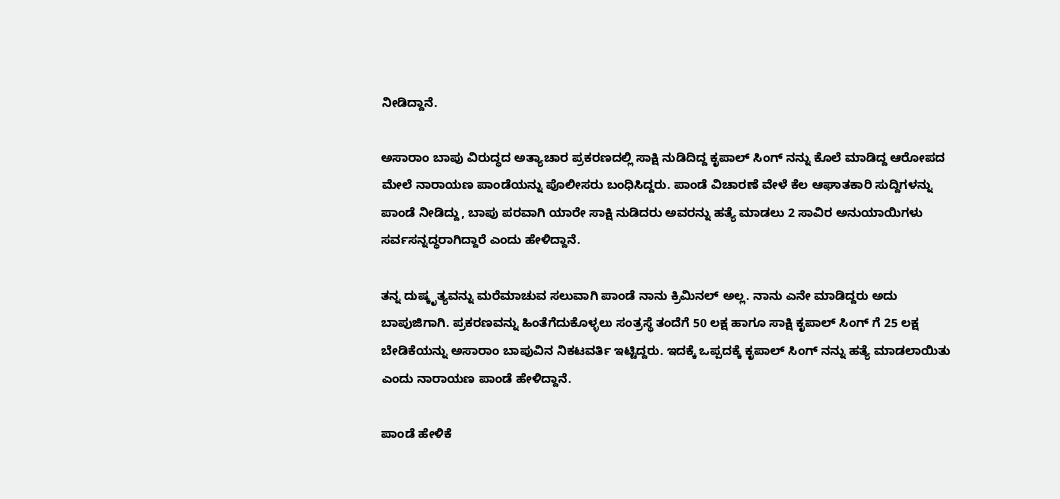ನೀಡಿದ್ದಾನೆ.

ಅಸಾರಾಂ ಬಾಪು ವಿರುದ್ಧದ ಅತ್ಯಾಚಾರ ಪ್ರಕರಣದಲ್ಲಿ ಸಾಕ್ಷಿ ನುಡಿದಿದ್ದ ಕೃಪಾಲ್ ಸಿಂಗ್ ನನ್ನು ಕೊಲೆ ಮಾಡಿದ್ದ ಆರೋಪದ ಮೇಲೆ ನಾರಾಯಣ ಪಾಂಡೆಯನ್ನು ಪೊಲೀಸರು ಬಂಧಿಸಿದ್ದರು. ಪಾಂಡೆ ವಿಚಾರಣೆ ವೇಳೆ ಕೆಲ ಆಘಾತಕಾರಿ ಸುದ್ದಿಗಳನ್ನು ಪಾಂಡೆ ನೀಡಿದ್ದು, ಬಾಪು ಪರವಾಗಿ ಯಾರೇ ಸಾಕ್ಷಿ ನುಡಿದರು ಅವರನ್ನು ಹತ್ಯೆ ಮಾಡಲು 2 ಸಾವಿರ ಅನುಯಾಯಿಗಳು ಸರ್ವಸನ್ನದ್ಧರಾಗಿದ್ದಾರೆ ಎಂದು ಹೇಳಿದ್ದಾನೆ.

ತನ್ನ ದುಷ್ಕೃತ್ಯವನ್ನು ಮರೆಮಾಚುವ ಸಲುವಾಗಿ ಪಾಂಡೆ ನಾನು ಕ್ರಿಮಿನಲ್ ಅಲ್ಲ. ನಾನು ಎನೇ ಮಾಡಿದ್ದರು ಅದು ಬಾಪುಜಿಗಾಗಿ. ಪ್ರಕರಣವನ್ನು ಹಿಂತೆಗೆದುಕೊಳ್ಳಲು ಸಂತ್ರಸ್ಥೆ ತಂದೆಗೆ 50 ಲಕ್ಷ ಹಾಗೂ ಸಾಕ್ಷಿ ಕೃಪಾಲ್ ಸಿಂಗ್ ಗೆ 25 ಲಕ್ಷ ಬೇಡಿಕೆಯನ್ನು ಅಸಾರಾಂ ಬಾಪುವಿನ ನಿಕಟವರ್ತಿ ಇಟ್ಟಿದ್ದರು. ಇದಕ್ಕೆ ಒಪ್ಪದಕ್ಕೆ ಕೃಪಾಲ್ ಸಿಂಗ್ ನನ್ನು ಹತ್ಯೆ ಮಾಡಲಾಯಿತು ಎಂದು ನಾರಾಯಣ ಪಾಂಡೆ ಹೇಳಿದ್ದಾನೆ.

ಪಾಂಡೆ ಹೇಳಿಕೆ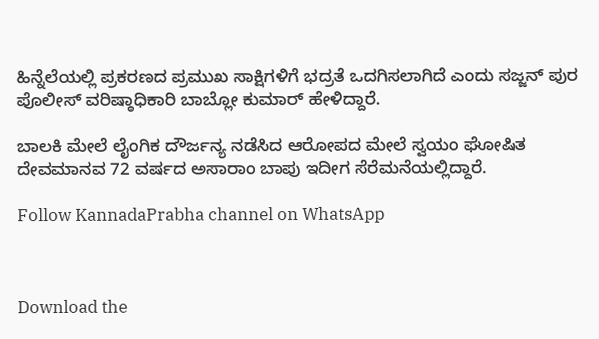ಹಿನ್ನೆಲೆಯಲ್ಲಿ ಪ್ರಕರಣದ ಪ್ರಮುಖ ಸಾಕ್ಷಿಗಳಿಗೆ ಭದ್ರತೆ ಒದಗಿಸಲಾಗಿದೆ ಎಂದು ಸಜ್ಜನ್ ಪುರ ಪೊಲೀಸ್ ವರಿಷ್ಠಾಧಿಕಾರಿ ಬಾಬ್ಲೋ ಕುಮಾರ್ ಹೇಳಿದ್ದಾರೆ.

ಬಾಲಕಿ ಮೇಲೆ ಲೈಂಗಿಕ ದೌರ್ಜನ್ಯ ನಡೆಸಿದ ಆರೋಪದ ಮೇಲೆ ಸ್ವಯಂ ಘೋಷಿತ ದೇವಮಾನವ 72 ವರ್ಷದ ಅಸಾರಾಂ ಬಾಪು ಇದೀಗ ಸೆರೆಮನೆಯಲ್ಲಿದ್ದಾರೆ.

Follow KannadaPrabha channel on WhatsApp



Download the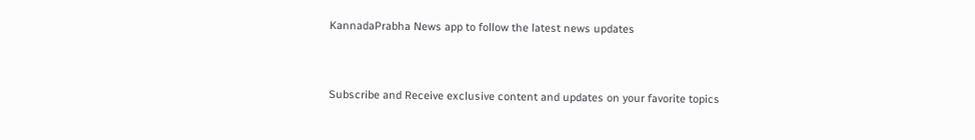KannadaPrabha News app to follow the latest news updates



Subscribe and Receive exclusive content and updates on your favorite topics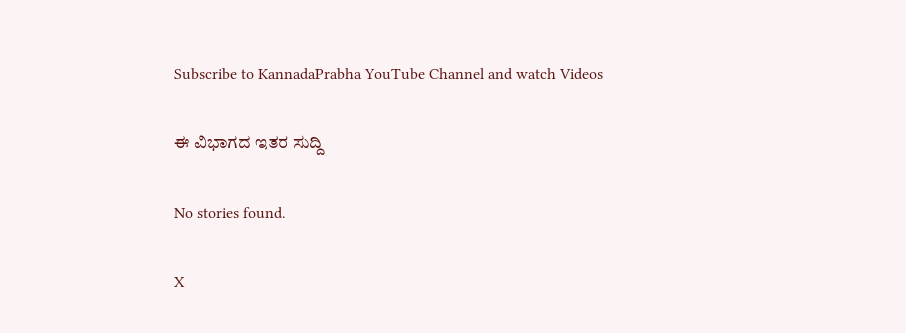Subscribe to KannadaPrabha YouTube Channel and watch Videos

ಈ ವಿಭಾಗದ ಇತರ ಸುದ್ದಿ

No stories found.

X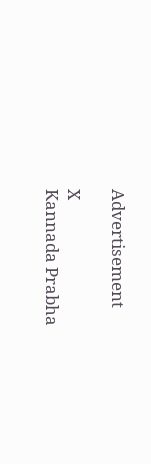Advertisement

X
Kannada Prabha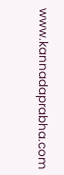www.kannadaprabha.com